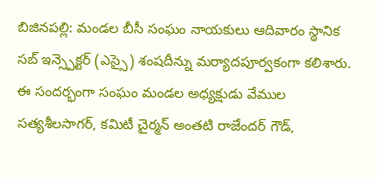బిజినపల్లి: మండల బీసీ సంఘం నాయకులు ఆదివారం స్థానిక సబ్ ఇన్స్పెక్టర్ (ఎస్సై) శంషదీన్ను మర్యాదపూర్వకంగా కలిశారు. ఈ సందర్భంగా సంఘం మండల అధ్యక్షుడు వేముల సత్యశీలసాగర్, కమిటీ చైర్మన్ అంతటి రాజేందర్ గౌడ్,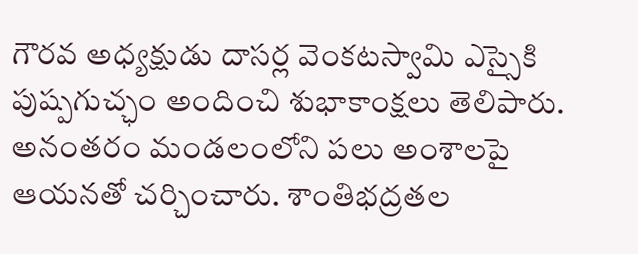గౌరవ అధ్యక్షుడు దాసర్ల వెంకటస్వామి ఎస్సైకి పుష్పగుచ్ఛం అందించి శుభాకాంక్షలు తెలిపారు. అనంతరం మండలంలోని పలు అంశాలపై ఆయనతో చర్చించారు. శాంతిభద్రతల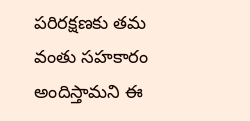పరిరక్షణకు తమ వంతు సహకారం అందిస్తామని ఈ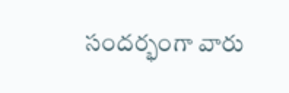సందర్భంగా వారు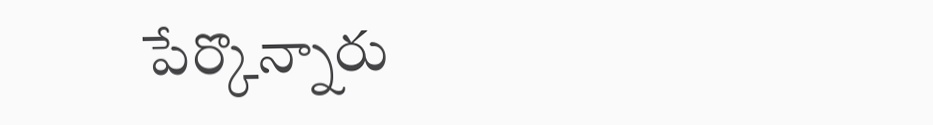పేర్కొన్నారు